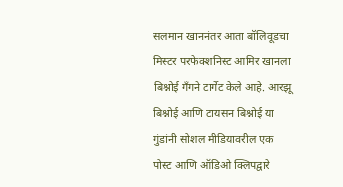सलमान खाननंतर आता बॉलिवूडचा मिस्टर परफेक्शनिस्ट आमिर खानला बिश्नोई गँगने टार्गेट केले आहे. आरझू बिश्नोई आणि टायसन बिश्नोई या गुंडांनी सोशल मीडियावरील एक पोस्ट आणि ऑडिओ क्लिपद्वारे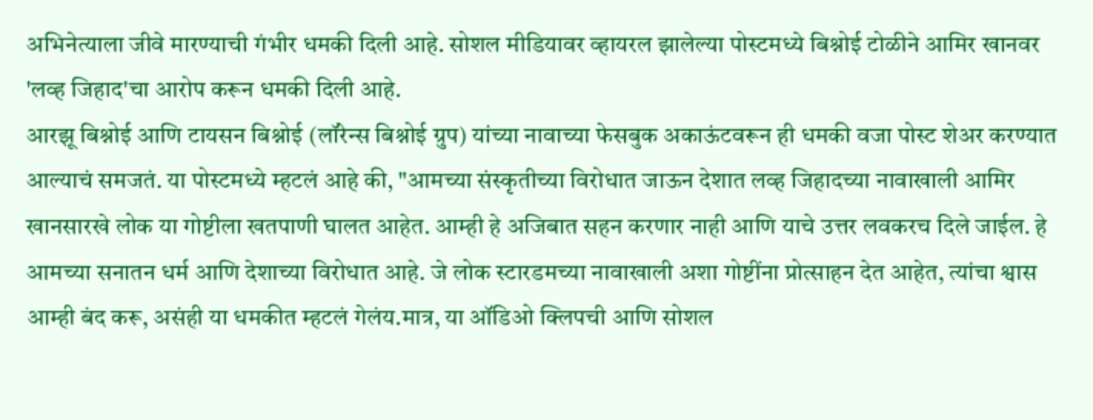अभिनेत्याला जीवे मारण्याची गंभीर धमकी दिली आहे. सोशल मीडियावर व्हायरल झालेल्या पोस्टमध्ये बिश्नोई टोळीने आमिर खानवर 'लव्ह जिहाद'चा आरोप करून धमकी दिली आहे.
आरझू बिश्नोई आणि टायसन बिश्नोई (लॉरेन्स बिश्नोई ग्रुप) यांच्या नावाच्या फेसबुक अकाऊंटवरून ही धमकी वजा पोस्ट शेअर करण्यात आल्याचं समजतं. या पोस्टमध्ये म्हटलं आहे की, "आमच्या संस्कृतीच्या विरोधात जाऊन देशात लव्ह जिहादच्या नावाखाली आमिर खानसारखे लोक या गोष्टीला खतपाणी घालत आहेत. आम्ही हे अजिबात सहन करणार नाही आणि याचे उत्तर लवकरच दिले जाईल. हे आमच्या सनातन धर्म आणि देशाच्या विरोधात आहे. जे लोक स्टारडमच्या नावाखाली अशा गोष्टींना प्रोत्साहन देत आहेत, त्यांचा श्वास आम्ही बंद करू, असंही या धमकीत म्हटलं गेलंय.मात्र, या ऑडिओ क्लिपची आणि सोशल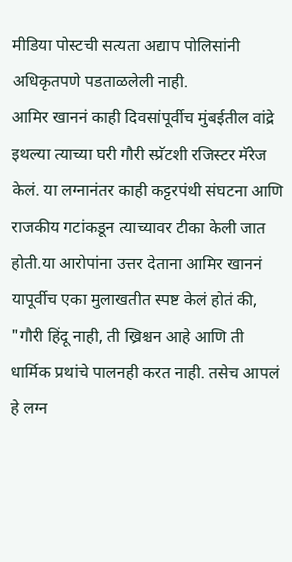मीडिया पोस्टची सत्यता अद्याप पोलिसांनी अधिकृतपणे पडताळलेली नाही.
आमिर खाननं काही दिवसांपूर्वीच मुंबईतील वांद्रे इथल्या त्याच्या घरी गौरी स्प्रॅटशी रजिस्टर मॅरेज केलं. या लग्नानंतर काही कट्टरपंथी संघटना आणि राजकीय गटांकडून त्याच्यावर टीका केली जात होती.या आरोपांना उत्तर देताना आमिर खाननं यापूर्वीच एका मुलाखतीत स्पष्ट केलं होतं की, "गौरी हिंदू नाही, ती ख्रिश्चन आहे आणि ती धार्मिक प्रथांचे पालनही करत नाही. तसेच आपलं हे लग्न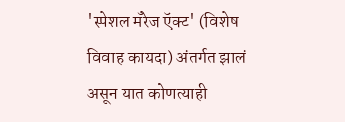'स्पेशल मॅरेज ऍक्ट' (विशेष विवाह कायदा) अंतर्गत झालं असून यात कोणत्याही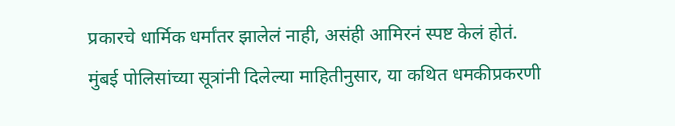प्रकारचे धार्मिक धर्मांतर झालेलं नाही, असंही आमिरनं स्पष्ट केलं होतं.
मुंबई पोलिसांच्या सूत्रांनी दिलेल्या माहितीनुसार, या कथित धमकीप्रकरणी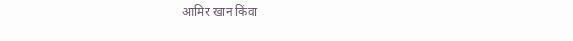आमिर खान किंवा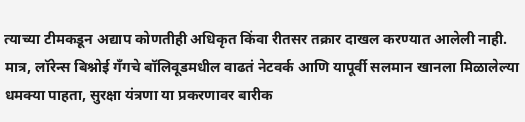त्याच्या टीमकडून अद्याप कोणतीही अधिकृत किंवा रीतसर तक्रार दाखल करण्यात आलेली नाही. मात्र, लॉरेन्स बिश्नोई गँगचे बॉलिवूडमधील वाढतं नेटवर्क आणि यापूर्वी सलमान खानला मिळालेल्या धमक्या पाहता, सुरक्षा यंत्रणा या प्रकरणावर बारीक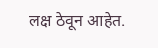लक्ष ठेवून आहेत.